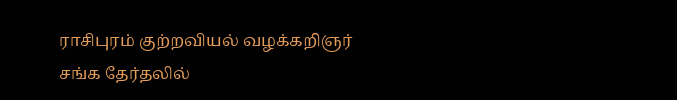ராசிபுரம் குற்றவியல் வழக்கறிஞர் சங்க தேர்தலில்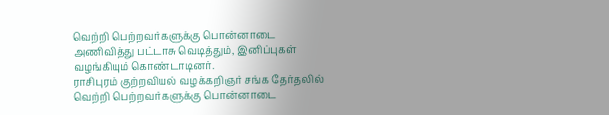வெற்றி பெற்றவர்களுக்கு பொன்னாடை அணிவித்து பட்டாசு வெடித்தும், இனிப்புகள் வழங்கியும் கொண்டாடினர்.
ராசிபுரம் குற்றவியல் வழக்கறிஞர் சங்க தேர்தலில் வெற்றி பெற்றவர்களுக்கு பொன்னாடை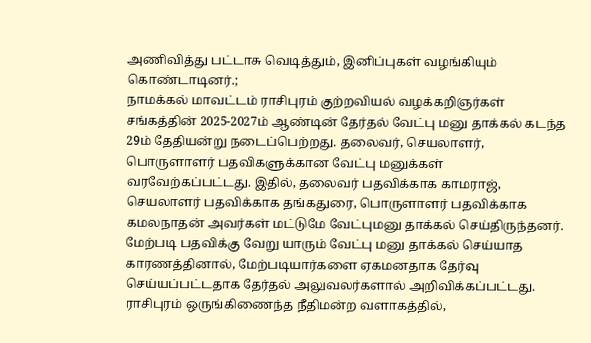அணிவித்து பட்டாசு வெடித்தும், இனிப்புகள் வழங்கியும் கொண்டாடினர்.;
நாமக்கல் மாவட்டம் ராசிபுரம் குற்றவியல் வழக்கறிஞர்கள் சங்கத்தின் 2025-2027ம் ஆண்டின் தேர்தல் வேட்பு மனு தாக்கல் கடந்த 29ம் தேதியன்று நடைப்பெற்றது. தலைவர், செயலாளர், பொருளாளர் பதவிகளுக்கான வேட்பு மனுக்கள் வரவேற்கப்பட்டது. இதில், தலைவர் பதவிக்காக காமராஜ், செயலாளர் பதவிக்காக தங்கதுரை, பொருளாளர் பதவிக்காக கமலநாதன் அவர்கள் மட்டுமே வேட்புமனு தாக்கல் செய்திருந்தனர். மேற்படி பதவிக்கு வேறு யாரும் வேட்பு மனு தாக்கல் செய்யாத காரணத்தினால், மேற்படியார்களை ஏகமனதாக தேர்வு செய்யப்பட்டதாக தேர்தல் அலுவலர்களால் அறிவிக்கப்பட்டது. ராசிபுரம் ஒருங்கிணைந்த நீதிமன்ற வளாகத்தில்,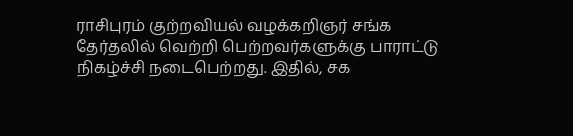ராசிபுரம் குற்றவியல் வழக்கறிஞர் சங்க தேர்தலில் வெற்றி பெற்றவர்களுக்கு பாராட்டு நிகழ்ச்சி நடைபெற்றது. இதில், சக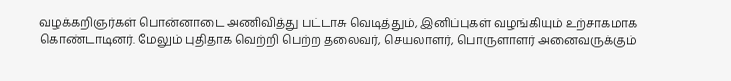வழக்கறிஞர்கள் பொன்னாடை அணிவித்து பட்டாசு வெடித்தும், இனிப்புகள் வழங்கியும் உற்சாகமாக கொண்டாடினர். மேலும் புதிதாக வெற்றி பெற்ற தலைவர், செயலாளர், பொருளாளர் அனைவருக்கும்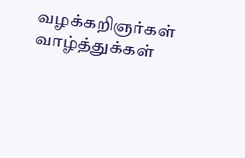வழக்கறிஞர்கள் வாழ்த்துக்கள்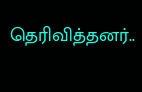தெரிவித்தனர்..